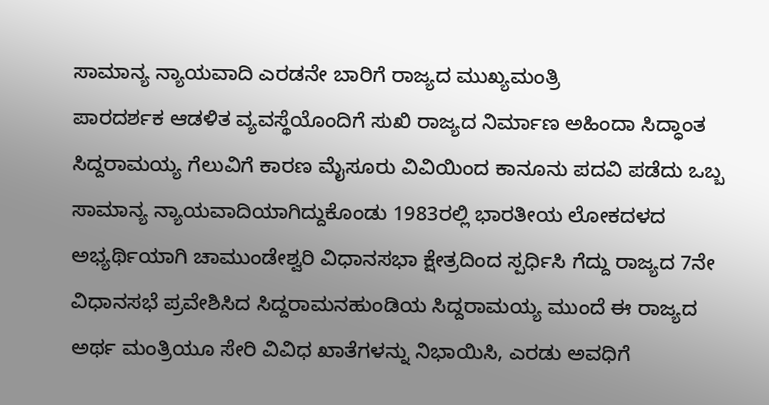ಸಾಮಾನ್ಯ ನ್ಯಾಯವಾದಿ ಎರಡನೇ ಬಾರಿಗೆ ರಾಜ್ಯದ ಮುಖ್ಯಮಂತ್ರಿ
ಪಾರದರ್ಶಕ ಆಡಳಿತ ವ್ಯವಸ್ಥೆಯೊಂದಿಗೆ ಸುಖಿ ರಾಜ್ಯದ ನಿರ್ಮಾಣ ಅಹಿಂದಾ ಸಿದ್ಧಾಂತ ಸಿದ್ದರಾಮಯ್ಯ ಗೆಲುವಿಗೆ ಕಾರಣ ಮೈಸೂರು ವಿವಿಯಿಂದ ಕಾನೂನು ಪದವಿ ಪಡೆದು ಒಬ್ಬ ಸಾಮಾನ್ಯ ನ್ಯಾಯವಾದಿಯಾಗಿದ್ದುಕೊಂಡು 1983ರಲ್ಲಿ ಭಾರತೀಯ ಲೋಕದಳದ ಅಭ್ಯರ್ಥಿಯಾಗಿ ಚಾಮುಂಡೇಶ್ವರಿ ವಿಧಾನಸಭಾ ಕ್ಷೇತ್ರದಿಂದ ಸ್ಪರ್ಧಿಸಿ ಗೆದ್ದು ರಾಜ್ಯದ 7ನೇ ವಿಧಾನಸಭೆ ಪ್ರವೇಶಿಸಿದ ಸಿದ್ದರಾಮನಹುಂಡಿಯ ಸಿದ್ದರಾಮಯ್ಯ ಮುಂದೆ ಈ ರಾಜ್ಯದ ಅರ್ಥ ಮಂತ್ರಿಯೂ ಸೇರಿ ವಿವಿಧ ಖಾತೆಗಳನ್ನು ನಿಭಾಯಿಸಿ, ಎರಡು ಅವಧಿಗೆ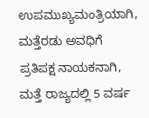ಉಪಮುಖ್ಯಮಂತ್ರಿಯಾಗಿ, ಮತ್ತೆರಡು ಅವಧಿಗೆ ಪ್ರತಿಪಕ್ಷ ನಾಯಕನಾಗಿ, ಮತ್ತೆ ರಾಜ್ಯದಲ್ಲಿ 5 ವರ್ಷ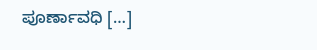ಪೂರ್ಣಾವಧಿ […]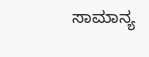ಸಾಮಾನ್ಯ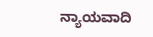ನ್ಯಾಯವಾದಿ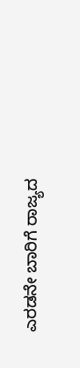ಎರಡನೇ ಬಾರಿಗೆ ರಾಜ್ಯದ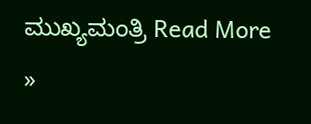ಮುಖ್ಯಮಂತ್ರಿ Read More »